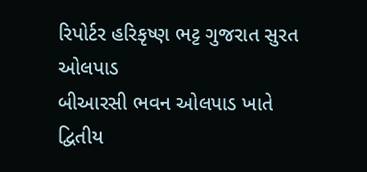રિપોર્ટર હરિકૃષ્ણ ભટ્ટ ગુજરાત સુરત ઓલપાડ
બીઆરસી ભવન ઓલપાડ ખાતે દ્વિતીય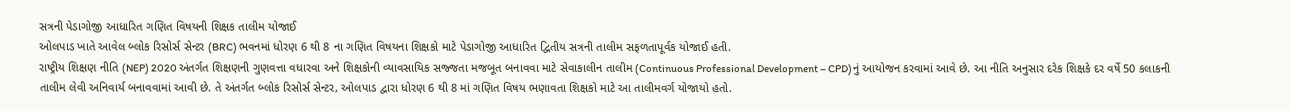સત્રની પેડાગોજી આધારિત ગણિત વિષયની શિક્ષક તાલીમ યોજાઈ
ઓલપાડ ખાતે આવેલ બ્લોક રિસોર્સ સેન્ટર (BRC) ભવનમાં ધોરણ 6 થી 8 ના ગણિત વિષયના શિક્ષકો માટે પેડાગોજી આધારિત દ્વિતીય સત્રની તાલીમ સફળતાપૂર્વક યોજાઈ હતી.
રાષ્ટ્રીય શિક્ષણ નીતિ (NEP) 2020 અંતર્ગત શિક્ષણની ગુણવત્તા વધારવા અને શિક્ષકોની વ્યાવસાયિક સજ્જતા મજબૂત બનાવવા માટે સેવાકાલીન તાલીમ (Continuous Professional Development – CPD)નું આયોજન કરવામાં આવે છે. આ નીતિ અનુસાર દરેક શિક્ષકે દર વર્ષે 50 કલાકની તાલીમ લેવી અનિવાર્ય બનાવવામાં આવી છે. તે અંતર્ગત બ્લોક રિસોર્સ સેન્ટર, ઓલપાડ દ્વારા ધોરણ 6 થી 8 માં ગણિત વિષય ભણાવતા શિક્ષકો માટે આ તાલીમવર્ગ યોજાયો હતો.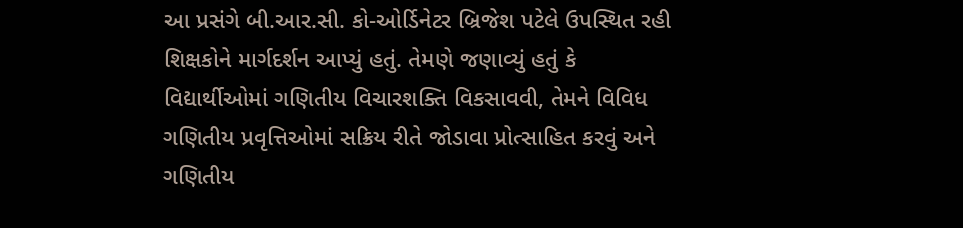આ પ્રસંગે બી.આર.સી. કો-ઓર્ડિનેટર બ્રિજેશ પટેલે ઉપસ્થિત રહી શિક્ષકોને માર્ગદર્શન આપ્યું હતું. તેમણે જણાવ્યું હતું કે વિદ્યાર્થીઓમાં ગણિતીય વિચારશક્તિ વિકસાવવી, તેમને વિવિધ ગણિતીય પ્રવૃત્તિઓમાં સક્રિય રીતે જોડાવા પ્રોત્સાહિત કરવું અને ગણિતીય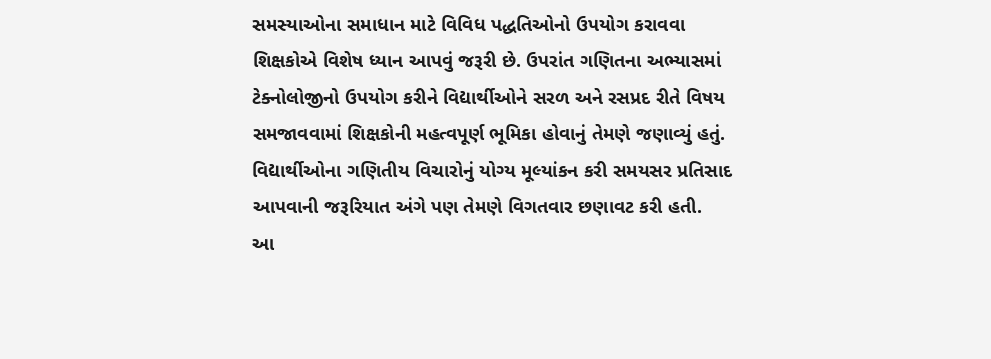સમસ્યાઓના સમાધાન માટે વિવિધ પદ્ધતિઓનો ઉપયોગ કરાવવા શિક્ષકોએ વિશેષ ધ્યાન આપવું જરૂરી છે. ઉપરાંત ગણિતના અભ્યાસમાં ટેક્નોલોજીનો ઉપયોગ કરીને વિદ્યાર્થીઓને સરળ અને રસપ્રદ રીતે વિષય સમજાવવામાં શિક્ષકોની મહત્વપૂર્ણ ભૂમિકા હોવાનું તેમણે જણાવ્યું હતું. વિદ્યાર્થીઓના ગણિતીય વિચારોનું યોગ્ય મૂલ્યાંકન કરી સમયસર પ્રતિસાદ આપવાની જરૂરિયાત અંગે પણ તેમણે વિગતવાર છણાવટ કરી હતી.
આ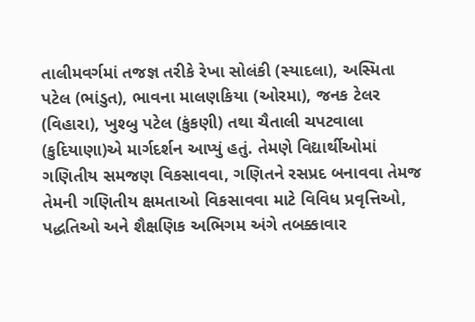તાલીમવર્ગમાં તજજ્ઞ તરીકે રેખા સોલંકી (સ્યાદલા), અસ્મિતા પટેલ (ભાંડુત), ભાવના માલણકિયા (ઓરમા), જનક ટેલર (વિહારા), ખુશ્બુ પટેલ (કુંકણી) તથા ચૈતાલી ચપટવાલા (કુદિયાણા)એ માર્ગદર્શન આપ્યું હતું. તેમણે વિદ્યાર્થીઓમાં ગણિતીય સમજણ વિકસાવવા, ગણિતને રસપ્રદ બનાવવા તેમજ તેમની ગણિતીય ક્ષમતાઓ વિકસાવવા માટે વિવિધ પ્રવૃત્તિઓ, પદ્ધતિઓ અને શૈક્ષણિક અભિગમ અંગે તબક્કાવાર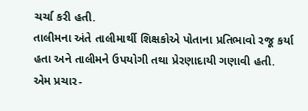ચર્ચા કરી હતી.
તાલીમના અંતે તાલીમાર્થી શિક્ષકોએ પોતાના પ્રતિભાવો રજૂ કર્યા હતા અને તાલીમને ઉપયોગી તથા પ્રેરણાદાયી ગણાવી હતી.
એમ પ્રચાર-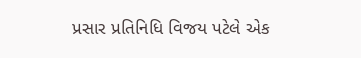પ્રસાર પ્રતિનિધિ વિજય પટેલે એક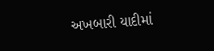અખબારી યાદીમાં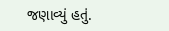જણાવ્યું હતું.